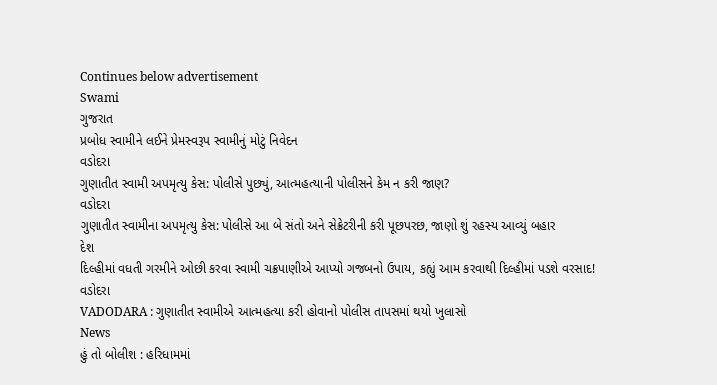Continues below advertisement
Swami
ગુજરાત
પ્રબોધ સ્વામીને લઈને પ્રેમસ્વરૂપ સ્વામીનું મોટું નિવેદન
વડોદરા
ગુણાતીત સ્વામી અપમૃત્યુ કેસ: પોલીસે પુછ્યું, આત્મહત્યાની પોલીસને કેમ ન કરી જાણ?
વડોદરા
ગુણાતીત સ્વામીના અપમૃત્યુ કેસ: પોલીસે આ બે સંતો અને સેક્રેટરીની કરી પૂછપરછ, જાણો શું રહસ્ય આવ્યું બહાર
દેશ
દિલ્હીમાં વધતી ગરમીને ઓછી કરવા સ્વામી ચક્રપાણીએ આપ્યો ગજબનો ઉપાય, કહ્યું આમ કરવાથી દિલ્હીમાં પડશે વરસાદ!
વડોદરા
VADODARA : ગુણાતીત સ્વામીએ આત્મહત્યા કરી હોવાનો પોલીસ તાપસમાં થયો ખુલાસો
News
હું તો બોલીશ : હરિધામમાં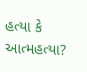હત્યા કે આત્મહત્યા?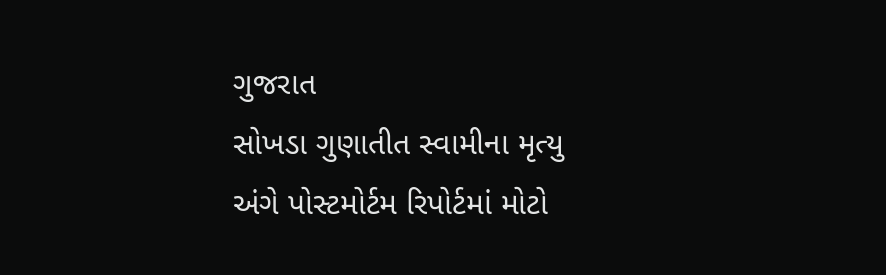ગુજરાત
સોખડા ગુણાતીત સ્વામીના મૃત્યુ અંગે પોસ્ટમોર્ટમ રિપોર્ટમાં મોટો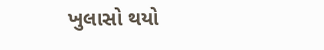ખુલાસો થયો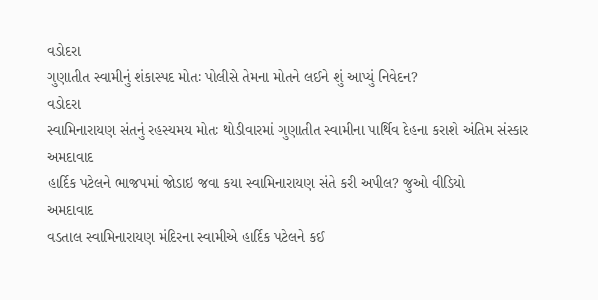વડોદરા
ગુણાતીત સ્વામીનું શંકાસ્પદ મોતઃ પોલીસે તેમના મોતને લઈને શું આપ્યું નિવેદન?
વડોદરા
સ્વામિનારાયણ સંતનું રહસ્યમય મોતઃ થોડીવારમાં ગુણાતીત સ્વામીના પાર્થિવ દેહના કરાશે અંતિમ સંસ્કાર
અમદાવાદ
હાર્દિક પટેલને ભાજપમાં જોડાઇ જવા કયા સ્વામિનારાયણ સંતે કરી અપીલ? જુઓ વીડિયો
અમદાવાદ
વડતાલ સ્વામિનારાયણ મંદિરના સ્વામીએ હાર્દિક પટેલને કઈ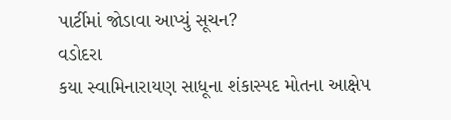પાર્ટીમાં જોડાવા આપ્યું સૂચન?
વડોદરા
કયા સ્વામિનારાયણ સાધૂના શંકાસ્પદ મોતના આક્ષેપ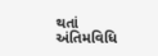થતાં અંતિમવિધિ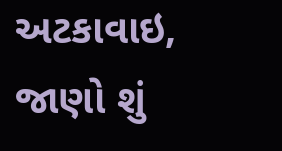અટકાવાઇ, જાણો શું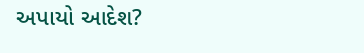અપાયો આદેશ?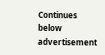Continues below advertisement